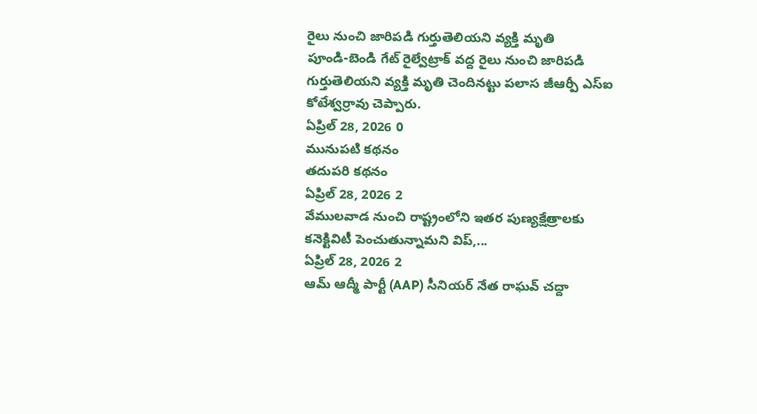రైలు నుంచి జారిపడి గుర్తుతెలియని వ్యక్తి మృతి
పూండి-బెండి గేట్ రైల్వేట్రాక్ వద్ద రైలు నుంచి జారిపడి గుర్తుతెలియని వ్యక్తి మృతి చెందినట్టు పలాస జీఆర్పీ ఎస్ఐ కోటేశ్వర్రావు చెప్పారు.
ఏప్రిల్ 28, 2026 0
మునుపటి కథనం
తదుపరి కథనం
ఏప్రిల్ 28, 2026 2
వేములవాడ నుంచి రాష్ట్రంలోని ఇతర పుణ్యక్షేత్రాలకు కనెక్టివిటీ పెంచుతున్నామని విప్,...
ఏప్రిల్ 28, 2026 2
ఆమ్ ఆద్మీ పార్టీ (AAP) సీనియర్ నేత రాఘవ్ చద్దా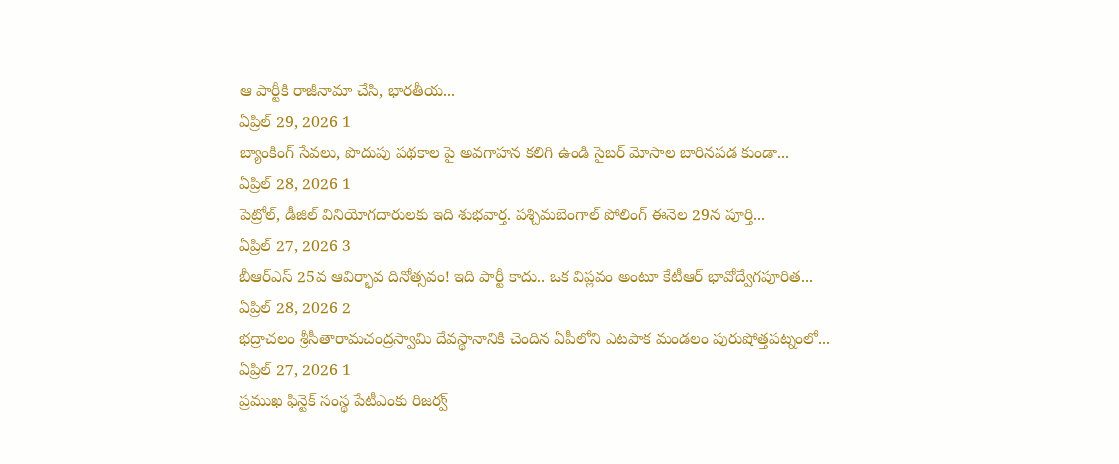ఆ పార్టీకి రాజీనామా చేసి, భారతీయ...
ఏప్రిల్ 29, 2026 1
బ్యాంకింగ్ సేవలు, పొదుపు పథకాల పై అవగాహన కలిగి ఉండి సైబర్ మోసాల బారినపడ కుండా...
ఏప్రిల్ 28, 2026 1
పెట్రోల్, డీజిల్ వినియోగదారులకు ఇది శుభవార్త. పశ్చిమబెంగాల్ పోలింగ్ ఈనెల 29న పూర్తి...
ఏప్రిల్ 27, 2026 3
బీఆర్ఎస్ 25వ ఆవిర్భావ దినోత్సవం! ఇది పార్టీ కాదు.. ఒక విప్లవం అంటూ కేటీఆర్ భావోద్వేగపూరిత...
ఏప్రిల్ 28, 2026 2
భద్రాచలం శ్రీసీతారామచంద్రస్వామి దేవస్థానానికి చెందిన ఏపీలోని ఎటపాక మండలం పురుషోత్తపట్నంలో...
ఏప్రిల్ 27, 2026 1
ప్రముఖ ఫిన్టెక్ సంస్థ పేటీఎంకు రిజర్వ్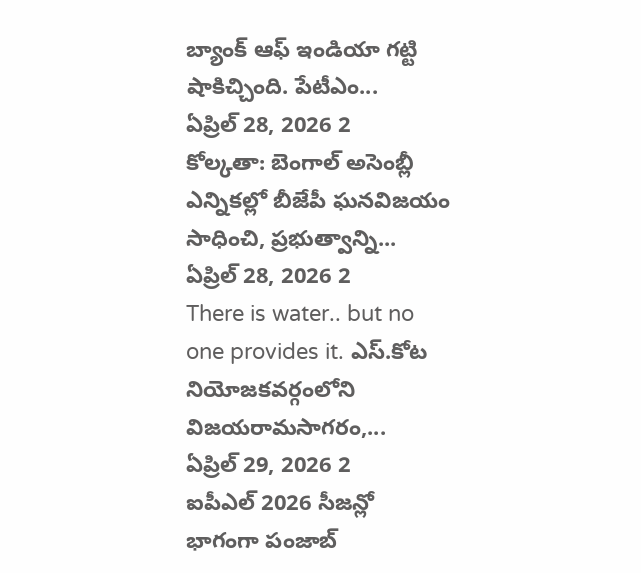బ్యాంక్ ఆఫ్ ఇండియా గట్టి షాకిచ్చింది. పేటీఎం...
ఏప్రిల్ 28, 2026 2
కోల్కతా: బెంగాల్ అసెంబ్లీ ఎన్నికల్లో బీజేపీ ఘనవిజయం సాధించి, ప్రభుత్వాన్ని...
ఏప్రిల్ 28, 2026 2
There is water.. but no one provides it. ఎస్.కోట నియోజకవర్గంలోని విజయరామసాగరం,...
ఏప్రిల్ 29, 2026 2
ఐపీఎల్ 2026 సీజన్లో భాగంగా పంజాబ్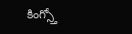కింగ్స్తో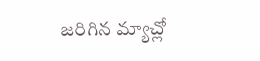జరిగిన మ్యాచ్లో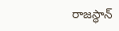రాజస్థాన్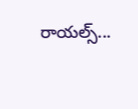రాయల్స్...